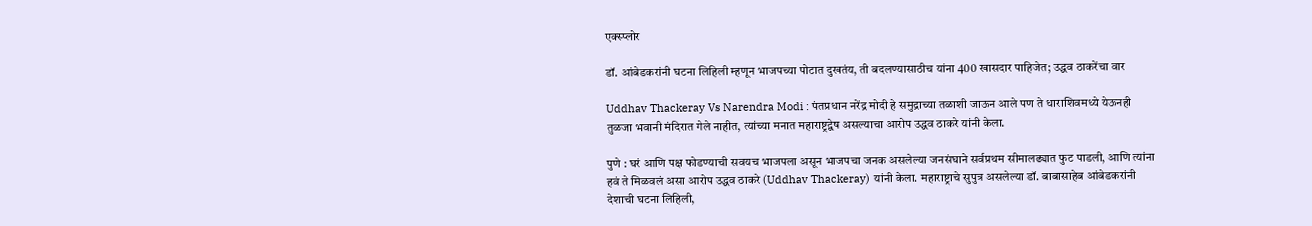एक्स्प्लोर

डॉ. आंबेडकरांनी घटना लिहिली म्हणून भाजपच्या पोटात दुखतंय, ती बदलण्यासाठीच यांना 400 खासदार पाहिजेत; उद्धव ठाकरेंचा वार

Uddhav Thackeray Vs Narendra Modi : पंतप्रधान नरेंद्र मोदी हे समुद्राच्या तळाशी जाऊन आले पण ते धाराशिवमध्ये येऊनही तुळजा भवानी मंदिरात गेले नाहीत, त्यांच्या मनात महाराष्ट्रद्वेष असल्याचा आरोप उद्धव ठाकरे यांनी केला.

पुणे : घरं आणि पक्ष फोडण्याची सवयच भाजपला असून भाजपचा जनक असलेल्या जनसंघाने सर्वप्रथम सीमालढ्यात फुट पाडली, आणि त्यांना हवं ते मिळवलं असा आरोप उद्धव ठाकरे (Uddhav Thackeray) यांनी केला. महाराष्ट्राचे सुपुत्र असलेल्या डॉ. बाबासाहेब आंबेडकरांनी देशाची घटना लिहिली,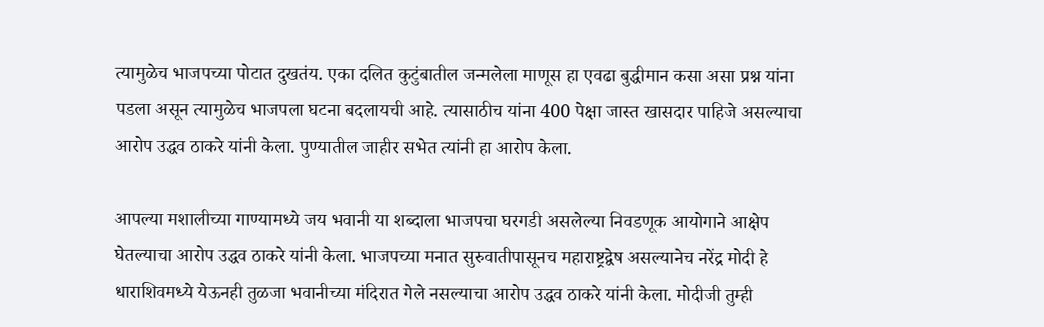त्यामुळेच भाजपच्या पोटात दुखतंय. एका दलित कुटुंबातील जन्मलेला माणूस हा एवढा बुद्धीमान कसा असा प्रश्न यांना पडला असून त्यामुळेच भाजपला घटना बदलायची आहे. त्यासाठीच यांना 400 पेक्षा जास्त खासदार पाहिजे असल्याचा आरोप उद्धव ठाकरे यांनी केला. पुण्यातील जाहीर सभेत त्यांनी हा आरोप केला.

आपल्या मशालीच्या गाण्यामध्ये जय भवानी या शब्दाला भाजपचा घरगडी असलेल्या निवडणूक आयोगाने आक्षेप घेतल्याचा आरोप उद्धव ठाकरे यांनी केला. भाजपच्या मनात सुरुवातीपासूनच महाराष्ट्रद्वेष असल्यानेच नरेंद्र मोदी हे धाराशिवमध्ये येऊनही तुळजा भवानीच्या मंदिरात गेले नसल्याचा आरोप उद्धव ठाकरे यांनी केला. मोदीजी तुम्ही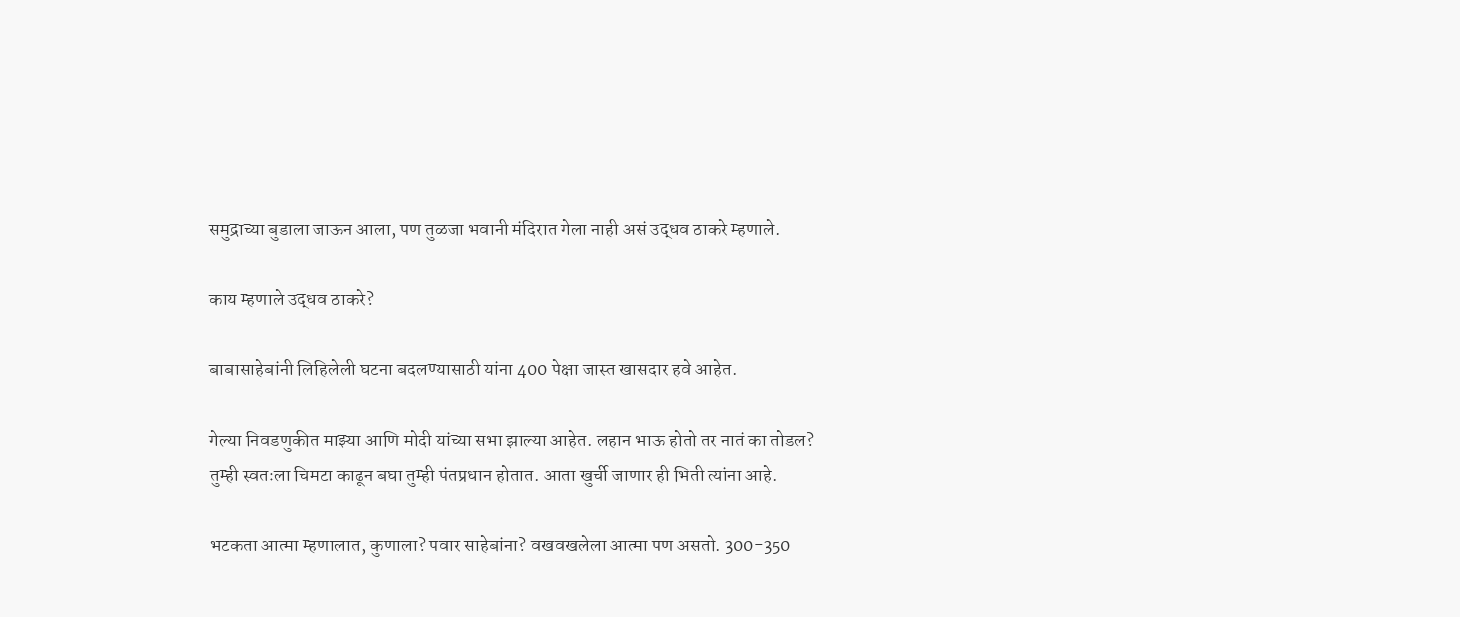समुद्राच्या बुडाला जाऊन आला, पण तुळजा भवानी मंदिरात गेला नाही असं उद्धव ठाकरे म्हणाले.

काय म्हणाले उद्धव ठाकरे?

बाबासाहेबांनी लिहिलेली घटना बदलण्यासाठी यांना 400 पेक्षा जास्त खासदार हवे आहेत.

गेल्या निवडणुकीत माझ्या आणि मोदी यांच्या सभा झाल्या आहेत. लहान भाऊ होतो तर नातं का तोडल? तुम्ही स्वतःला चिमटा काढून बघा तुम्ही पंतप्रधान होतात. आता खुर्ची जाणार ही भिती त्यांना आहे.

भटकता आत्मा म्हणालात, कुणाला? पवार साहेबांना? वखवखलेला आत्मा पण असतो. 300-350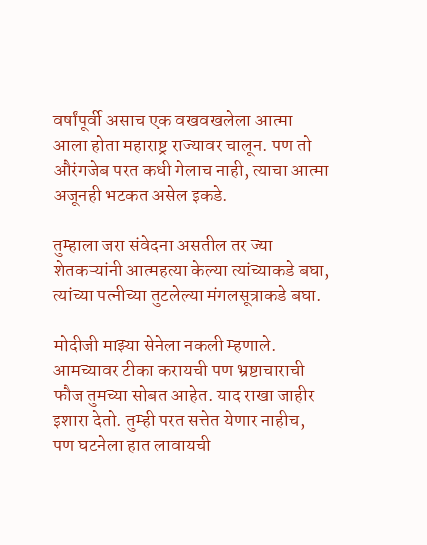वर्षांपूर्वी असाच एक वखवखलेला आत्मा आला होता महाराष्ट्र राज्यावर चालून. पण तो औरंगजेब परत कधी गेलाच नाही, त्याचा आत्मा अजूनही भटकत असेल इकडे.

तुम्हाला जरा संवेदना असतील तर ज्या शेतकऱ्यांनी आत्महत्या केल्या त्यांच्याकडे बघा, त्यांच्या पत्नीच्या तुटलेल्या मंगलसूत्राकडे बघा.

मोदीजी माझ्या सेनेला नकली म्हणाले. आमच्यावर टीका करायची पण भ्रष्टाचाराची फौज तुमच्या सोबत आहेत. याद राखा जाहीर इशारा देतो. तुम्ही परत सत्तेत येणार नाहीच, पण घटनेला हात लावायची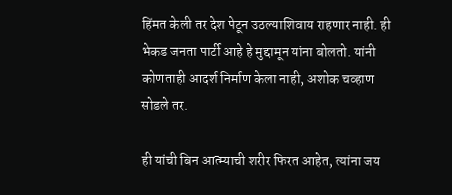हिंमत केली तर देश पेटून उठल्याशिवाय राहणार नाही. ही भेकड जनता पार्टी आहे हे मुद्दामून यांना बोलतो. यांनी कोणताही आदर्श निर्माण केला नाही, अशोक चव्हाण सोडले तर.

ही यांची बिन आत्म्याची शरीर फिरत आहेत, त्यांना जय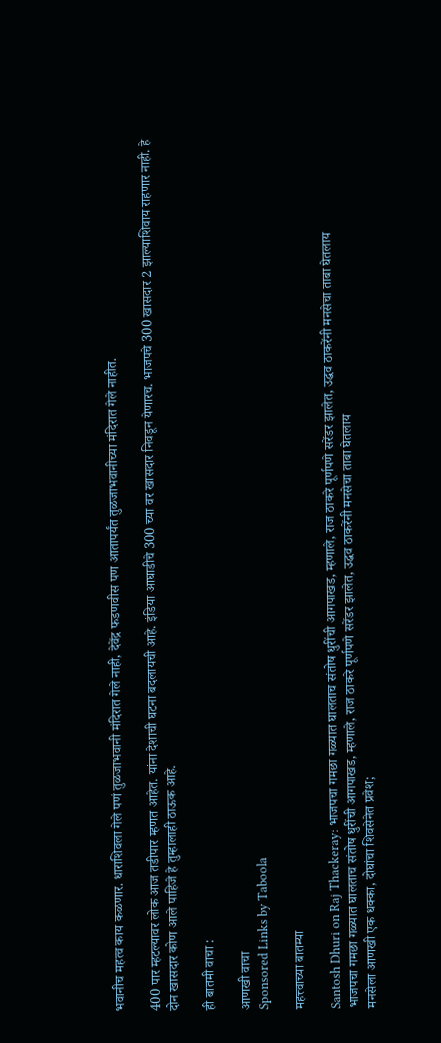भवानीच महत्व काय कळणार. धाराशिवला गेले पणं तुळजाभवानी मंदिरात गेले नाही, देवेंद्र फडणवीस पण आतापर्यंत तुळजाभवानीच्या मंदिरात गेले नाहीत.

400 पार म्हटल्यावर लोक आज तडीपार म्हणत आहेत. यांना देशाची घटना बदलायची आहे. इंडिया आघाडीचे 300 च्या वर खासदार निवडून येणारच. भाजपचे 300 खासदार 2 झाल्याशिवाय राहणार नाही. हे दोन खासदार कोण आले पाहिजे हे तुम्हालाही ठाऊक आहे.

ही बातमी वाचा :

आणखी वाचा
Sponsored Links by Taboola

महत्त्वाच्या बातम्या

Santosh Dhuri on Raj Thackeray: भाजपचा गमछा गळ्यात घालताच संतोष धुरींची आगपाखड, म्हणाले, राज ठाकरे पूर्णपणे सरेंडर झालेत, उद्धव ठाकरेंनी मनसेचा ताबा घेतलाय
भाजपचा गमछा गळ्यात घालताच संतोष धुरींची आगपाखड, म्हणाले, राज ठाकरे पूर्णपणे सरेंडर झालेत, उद्धव ठाकरेंनी मनसेचा ताबा घेतलाय
मनसेला आणखी एक धक्का, दोघांचा शिवसेनेत प्रवेश;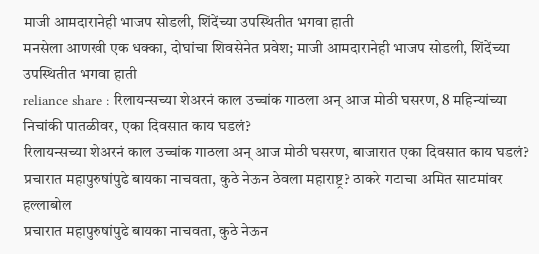माजी आमदारानेही भाजप सोडली, शिंदेंच्या उपस्थितीत भगवा हाती
मनसेला आणखी एक धक्का, दोघांचा शिवसेनेत प्रवेश; माजी आमदारानेही भाजप सोडली, शिंदेंच्या उपस्थितीत भगवा हाती
reliance share : रिलायन्सच्या शेअरनं काल उच्चांक गाठला अन् आज मोठी घसरण, 8 महिन्यांच्या निचांकी पातळीवर, एका दिवसात काय घडलं?
रिलायन्सच्या शेअरनं काल उच्चांक गाठला अन् आज मोठी घसरण, बाजारात एका दिवसात काय घडलं?
प्रचारात महापुरुषांपुढे बायका नाचवता, कुठे नेऊन ठेवला महाराष्ट्र? ठाकरे गटाचा अमित साटमांवर हल्लाबोल
प्रचारात महापुरुषांपुढे बायका नाचवता, कुठे नेऊन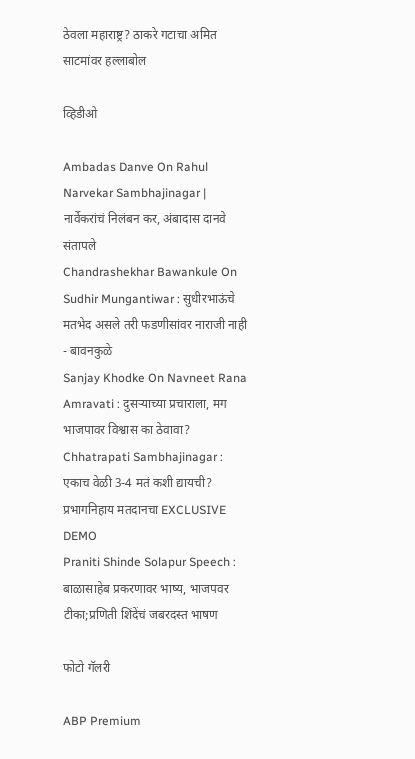ठेवला महाराष्ट्र? ठाकरे गटाचा अमित साटमांवर हल्लाबोल

व्हिडीओ

Ambadas Danve On Rahul Narvekar Sambhajinagar | नार्वेकरांचं निलंबन कर, अंबादास दानवे संतापले
Chandrashekhar Bawankule On Sudhir Mungantiwar : सुधीरभाऊंचे मतभेद असले तरी फडणीसांवर नाराजी नाही - बावनकुळे
Sanjay Khodke On Navneet Rana Amravati : दुसऱ्याच्या प्रचाराला, मग भाजपावर विश्वास का ठेवावा?
Chhatrapati Sambhajinagar : एकाच वेळी 3-4 मतं कशी द्यायची? प्रभागनिहाय मतदानचा EXCLUSIVE DEMO
Praniti Shinde Solapur Speech : बाळासाहेब प्रकरणावर भाष्य, भाजपवर टीका;प्रणिती शिंदेंचं जबरदस्त भाषण

फोटो गॅलरी

ABP Premium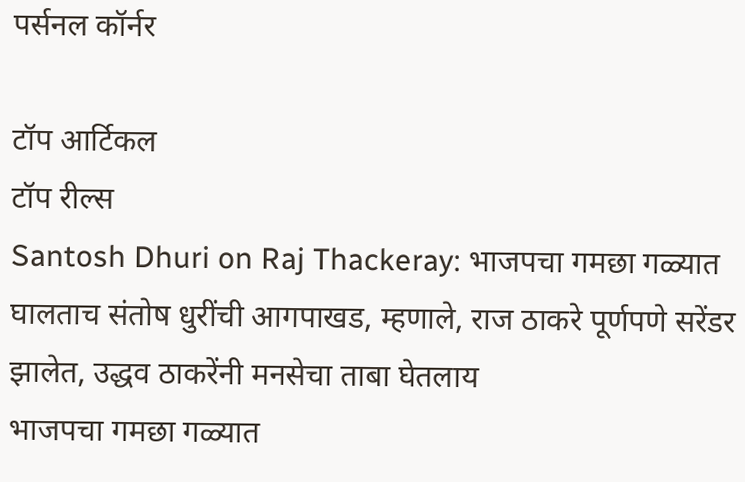पर्सनल कॉर्नर

टॉप आर्टिकल
टॉप रील्स
Santosh Dhuri on Raj Thackeray: भाजपचा गमछा गळ्यात घालताच संतोष धुरींची आगपाखड, म्हणाले, राज ठाकरे पूर्णपणे सरेंडर झालेत, उद्धव ठाकरेंनी मनसेचा ताबा घेतलाय
भाजपचा गमछा गळ्यात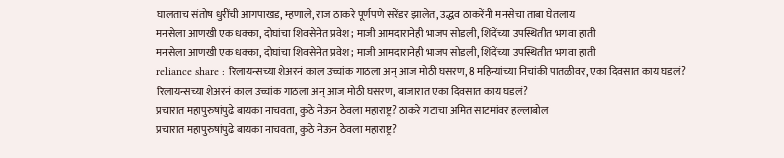घालताच संतोष धुरींची आगपाखड, म्हणाले, राज ठाकरे पूर्णपणे सरेंडर झालेत, उद्धव ठाकरेंनी मनसेचा ताबा घेतलाय
मनसेला आणखी एक धक्का, दोघांचा शिवसेनेत प्रवेश; माजी आमदारानेही भाजप सोडली, शिंदेंच्या उपस्थितीत भगवा हाती
मनसेला आणखी एक धक्का, दोघांचा शिवसेनेत प्रवेश; माजी आमदारानेही भाजप सोडली, शिंदेंच्या उपस्थितीत भगवा हाती
reliance share : रिलायन्सच्या शेअरनं काल उच्चांक गाठला अन् आज मोठी घसरण, 8 महिन्यांच्या निचांकी पातळीवर, एका दिवसात काय घडलं?
रिलायन्सच्या शेअरनं काल उच्चांक गाठला अन् आज मोठी घसरण, बाजारात एका दिवसात काय घडलं?
प्रचारात महापुरुषांपुढे बायका नाचवता, कुठे नेऊन ठेवला महाराष्ट्र? ठाकरे गटाचा अमित साटमांवर हल्लाबोल
प्रचारात महापुरुषांपुढे बायका नाचवता, कुठे नेऊन ठेवला महाराष्ट्र?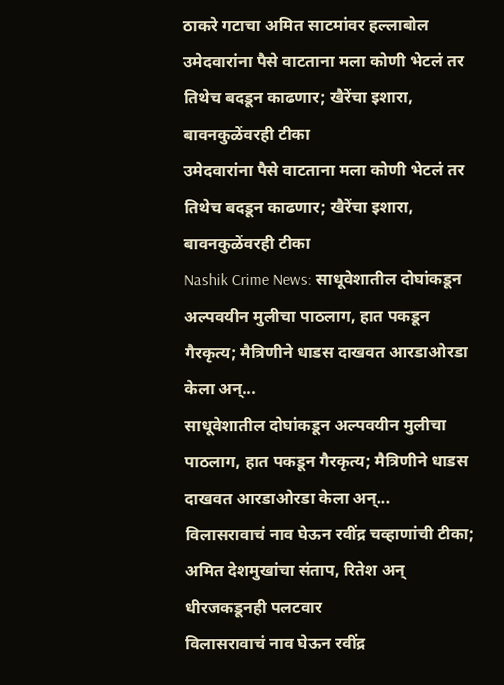ठाकरे गटाचा अमित साटमांवर हल्लाबोल
उमेदवारांना पैसे वाटताना मला कोणी भेटलं तर तिथेच बदडून काढणार; खैरेंचा इशारा, बावनकुळेंवरही टीका
उमेदवारांना पैसे वाटताना मला कोणी भेटलं तर तिथेच बदडून काढणार; खैरेंचा इशारा, बावनकुळेंवरही टीका
Nashik Crime News: साधूवेशातील दोघांकडून अल्पवयीन मुलीचा पाठलाग, हात पकडून गैरकृत्य; मैत्रिणीने धाडस दाखवत आरडाओरडा केला अन्...
साधूवेशातील दोघांकडून अल्पवयीन मुलीचा पाठलाग, हात पकडून गैरकृत्य; मैत्रिणीने धाडस दाखवत आरडाओरडा केला अन्...
विलासरावाचं नाव घेऊन रवींद्र चव्हाणांची टीका; अमित देशमुखांचा संताप, रितेश अन् धीरजकडूनही पलटवार
विलासरावाचं नाव घेऊन रवींद्र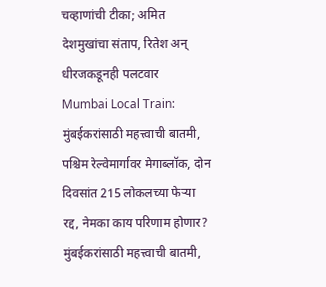चव्हाणांची टीका; अमित देशमुखांचा संताप, रितेश अन् धीरजकडूनही पलटवार
Mumbai Local Train: मुंबईकरांसाठी महत्त्वाची बातमी, पश्चिम रेल्वेमार्गावर मेगाब्लॉक, दोन दिवसांत 215 लोकलच्या फेऱ्या रद्द, नेमका काय परिणाम होणार?
मुंबईकरांसाठी महत्त्वाची बातमी,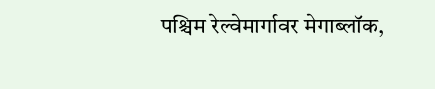पश्चिम रेल्वेमार्गावर मेगाब्लॉक,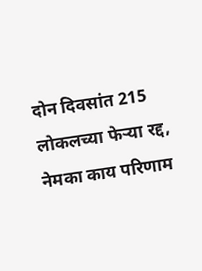दोन दिवसांत 215 लोकलच्या फेऱ्या रद्द, नेमका काय परिणाम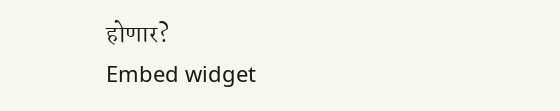होणार?
Embed widget